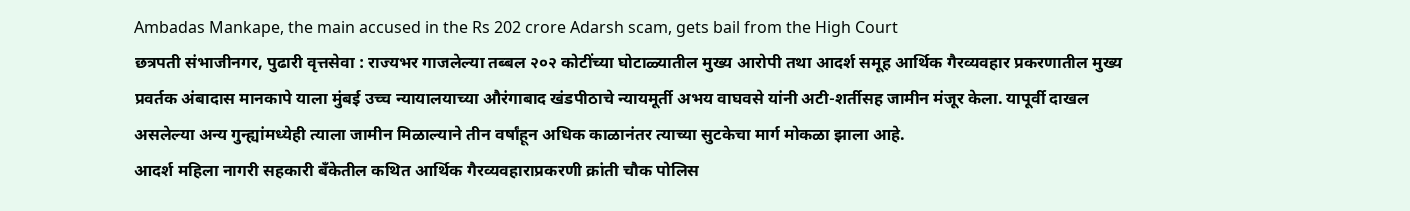Ambadas Mankape, the main accused in the Rs 202 crore Adarsh scam, gets bail from the High Court
छत्रपती संभाजीनगर, पुढारी वृत्तसेवा : राज्यभर गाजलेल्या तब्बल २०२ कोटींच्या घोटाळ्यातील मुख्य आरोपी तथा आदर्श समूह आर्थिक गैरव्यवहार प्रकरणातील मुख्य प्रवर्तक अंबादास मानकापे याला मुंबई उच्च न्यायालयाच्या औरंगाबाद खंडपीठाचे न्यायमूर्ती अभय वाघवसे यांनी अटी-शर्तीसह जामीन मंजूर केला. यापूर्वी दाखल असलेल्या अन्य गुन्ह्यांमध्येही त्याला जामीन मिळाल्याने तीन वर्षांहून अधिक काळानंतर त्याच्या सुटकेचा मार्ग मोकळा झाला आहे.
आदर्श महिला नागरी सहकारी बँकेतील कथित आर्थिक गैरव्यवहाराप्रकरणी क्रांती चौक पोलिस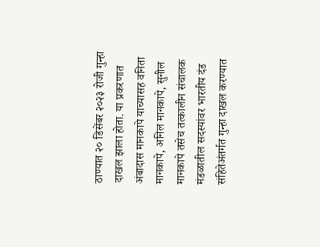ठाण्यात २० डिसेंबर २०२३ रोजी गुन्हा दाखल झाला होता. या प्रकरणात अंबादास मानकापे याच्यासह वनिता मानकापे, अनिल मानकापे, सुनील मानकापे तसेच तत्कालीन संचालक मंडळातील सदस्यांवर भारतीय दंड संहितेअंतर्गत गुन्हा दाखल करण्यात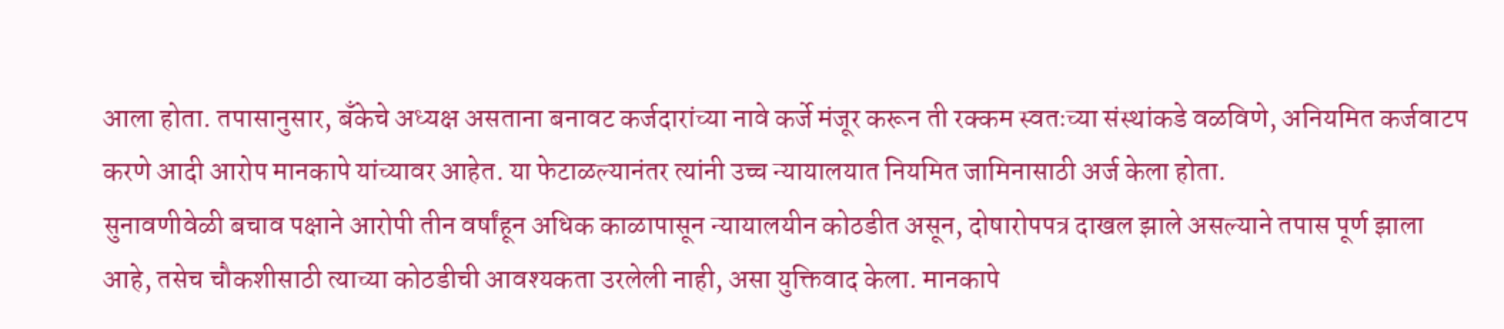आला होता. तपासानुसार, बँकेचे अध्यक्ष असताना बनावट कर्जदारांच्या नावे कर्जे मंजूर करून ती रक्कम स्वतःच्या संस्थांकडे वळविणे, अनियमित कर्जवाटप करणे आदी आरोप मानकापे यांच्यावर आहेत. या फेटाळल्यानंतर त्यांनी उच्च न्यायालयात नियमित जामिनासाठी अर्ज केला होता.
सुनावणीवेळी बचाव पक्षाने आरोपी तीन वर्षांहून अधिक काळापासून न्यायालयीन कोठडीत असून, दोषारोपपत्र दाखल झाले असल्याने तपास पूर्ण झाला आहे, तसेच चौकशीसाठी त्याच्या कोठडीची आवश्यकता उरलेली नाही, असा युक्तिवाद केला. मानकापे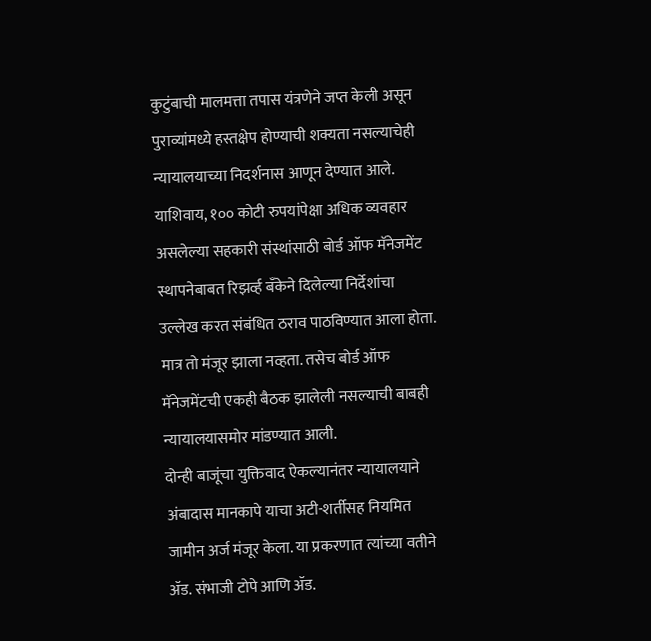कुटुंबाची मालमत्ता तपास यंत्रणेने जप्त केली असून पुराव्यांमध्ये हस्तक्षेप होण्याची शक्यता नसल्याचेही न्यायालयाच्या निदर्शनास आणून देण्यात आले.
याशिवाय, १०० कोटी रुपयांपेक्षा अधिक व्यवहार असलेल्या सहकारी संस्थांसाठी बोर्ड ऑफ मॅनेजमेंट स्थापनेबाबत रिझर्व्ह बँकेने दिलेल्या निर्देशांचा उल्लेख करत संबंधित ठराव पाठविण्यात आला होता. मात्र तो मंजूर झाला नव्हता. तसेच बोर्ड ऑफ मॅनेजमेंटची एकही बैठक झालेली नसल्याची बाबही न्यायालयासमोर मांडण्यात आली.
दोन्ही बाजूंचा युक्तिवाद ऐकल्यानंतर न्यायालयाने अंबादास मानकापे याचा अटी-शर्तीसह नियमित जामीन अर्ज मंजूर केला. या प्रकरणात त्यांच्या वतीने ॲड. संभाजी टोपे आणि ॲड.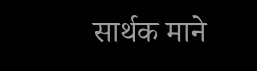सार्थक माने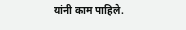यांनी काम पाहिले.